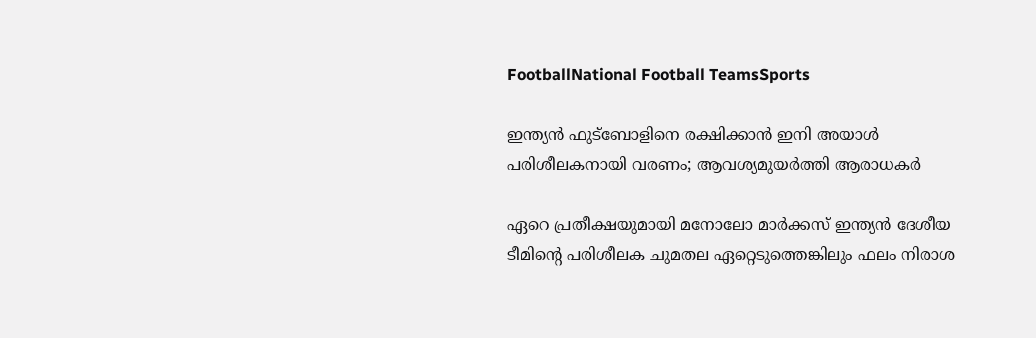FootballNational Football TeamsSports

ഇന്ത്യൻ ഫുട്ബോളിനെ രക്ഷിക്കാൻ ഇനി അയാൾ പരിശീലകനായി വരണം; ആവശ്യമുയർത്തി ആരാധകർ

ഏറെ പ്രതീക്ഷയുമായി മനോലോ മാർക്കസ് ഇന്ത്യൻ ദേശീയ ടീമിന്റെ പരിശീലക ചുമതല ഏറ്റെടുത്തെങ്കിലും ഫലം നിരാശ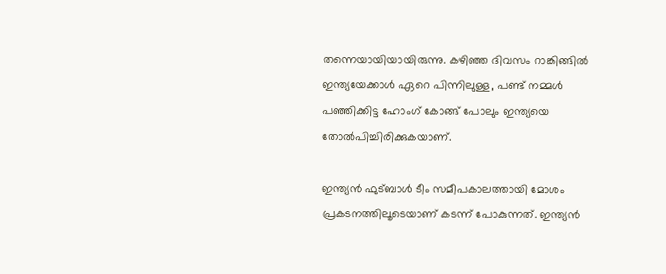തന്നെയായിയായിരുന്നു. കഴിഞ്ഞ ദിവസം റാങ്കിങ്ങിൽ ഇന്ത്യയേക്കാൾ ഏറെ പിന്നിലുള്ള, പണ്ട് നമ്മൾ പഞ്ഞിക്കിട്ട ഹോംഗ് കോങ്ങ് പോലും ഇന്ത്യയെ തോൽപിച്ചിരിക്കുകയാണ്.

ഇന്ത്യൻ ഫുട്ബാൾ ടീം സമീപകാലത്തായി മോശം പ്രകടനത്തിലൂടെയാണ് കടന്ന് പോകുന്നത്. ഇന്ത്യൻ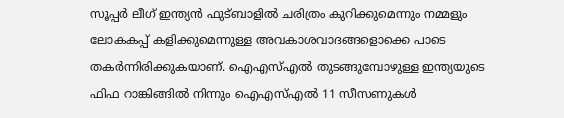സൂപ്പർ ലീഗ് ഇന്ത്യൻ ഫുട്ബാളിൽ ചരിത്രം കുറിക്കുമെന്നും നമ്മളും ലോകകപ്പ് കളിക്കുമെന്നുള്ള അവകാശവാദങ്ങളൊക്കെ പാടെ തകർന്നിരിക്കുകയാണ്. ഐഎസ്എൽ തുടങ്ങുമ്പോഴുള്ള ഇന്ത്യയുടെ ഫിഫ റാങ്കിങ്ങിൽ നിന്നും ഐഎസ്എൽ 11 സീസണുകൾ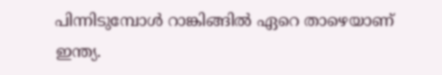പിന്നിടുമ്പോൾ റാങ്കിങ്ങിൽ ഏറെ താഴെയാണ് ഇന്ത്യ.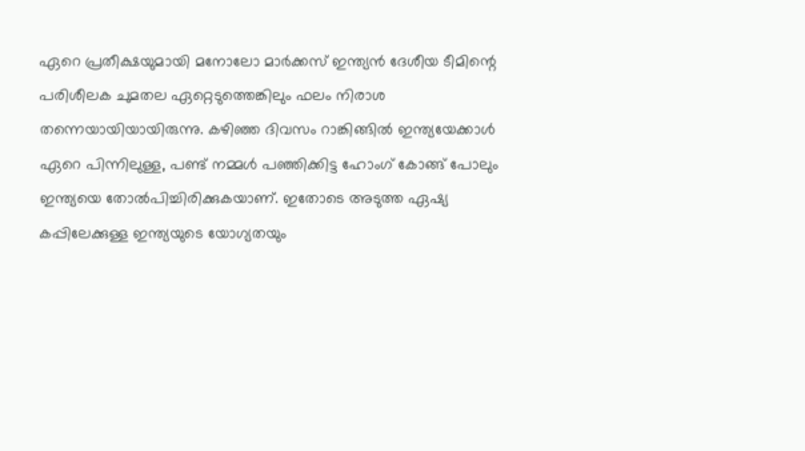ഏറെ പ്രതീക്ഷയുമായി മനോലോ മാർക്കസ് ഇന്ത്യൻ ദേശീയ ടീമിന്റെ പരിശീലക ചുമതല ഏറ്റെടുത്തെങ്കിലും ഫലം നിരാശ തന്നെയായിയായിരുന്നു. കഴിഞ്ഞ ദിവസം റാങ്കിങ്ങിൽ ഇന്ത്യയേക്കാൾ ഏറെ പിന്നിലുള്ള, പണ്ട് നമ്മൾ പഞ്ഞിക്കിട്ട ഹോംഗ് കോങ്ങ് പോലും ഇന്ത്യയെ തോൽപിച്ചിരിക്കുകയാണ്. ഇതോടെ അടുത്ത ഏഷ്യ കപ്പിലേക്കുള്ള ഇന്ത്യയുടെ യോഗ്യതയും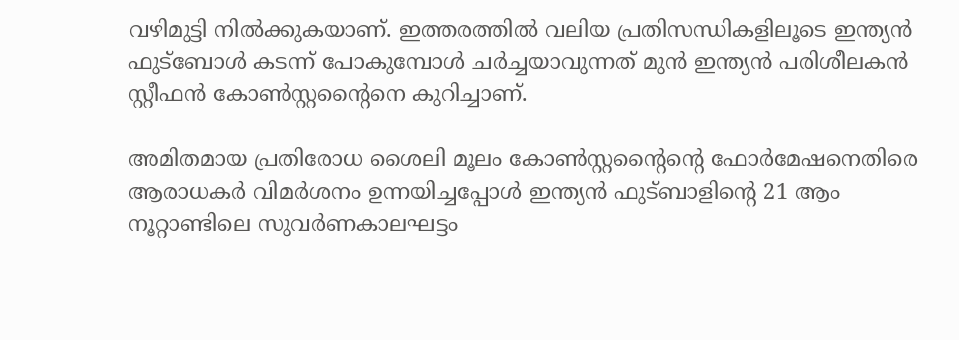വഴിമുട്ടി നിൽക്കുകയാണ്. ഇത്തരത്തിൽ വലിയ പ്രതിസന്ധികളിലൂടെ ഇന്ത്യൻ ഫുട്ബോൾ കടന്ന് പോകുമ്പോൾ ചർച്ചയാവുന്നത് മുൻ ഇന്ത്യൻ പരിശീലകൻ സ്റ്റീഫൻ കോൺസ്റ്റന്റൈനെ കുറിച്ചാണ്.

അമിതമായ പ്രതിരോധ ശൈലി മൂലം കോൺസ്റ്റന്റൈന്റെ ഫോർമേഷനെതിരെ ആരാധകർ വിമർശനം ഉന്നയിച്ചപ്പോൾ ഇന്ത്യൻ ഫുട്ബാളിന്റെ 21 ആം നൂറ്റാണ്ടിലെ സുവർണകാലഘട്ടം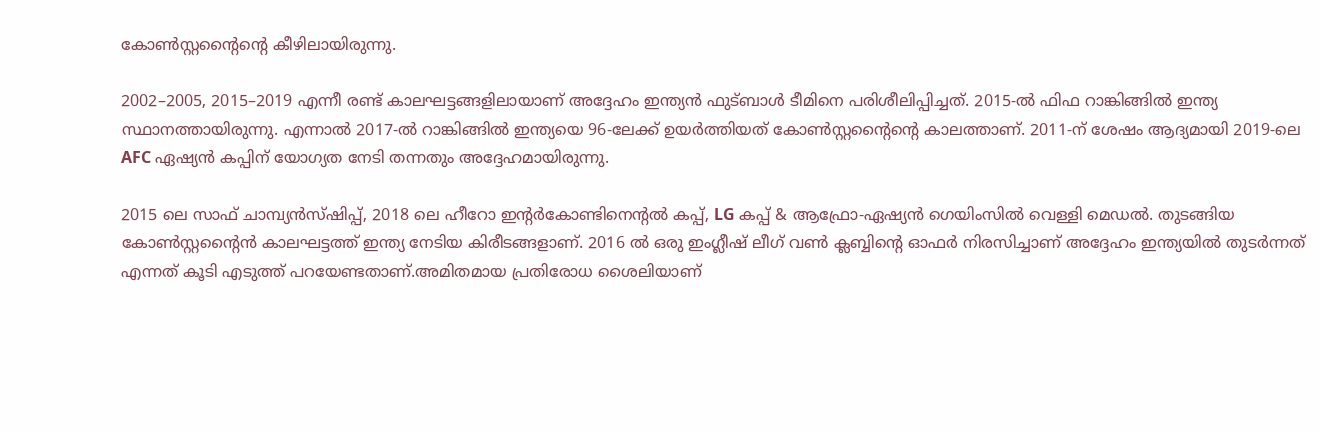കോൺസ്റ്റന്റൈന്റെ കീഴിലായിരുന്നു.

2002–2005, 2015–2019 എന്നീ രണ്ട് കാലഘട്ടങ്ങളിലായാണ് അദ്ദേഹം ഇന്ത്യൻ ഫുട്ബാൾ ടീമിനെ പരിശീലിപ്പിച്ചത്. 2015-ൽ ഫിഫ റാങ്കിങ്ങിൽ ഇന്ത്യ സ്ഥാനത്തായിരുന്നു. എന്നാൽ 2017-ൽ റാങ്കിങ്ങിൽ ഇന്ത്യയെ 96-ലേക്ക് ഉയർത്തിയത് കോൺസ്റ്റന്റൈന്റെ കാലത്താണ്. 2011-ന് ശേഷം ആദ്യമായി 2019-ലെ AFC ഏഷ്യൻ കപ്പിന് യോഗ്യത നേടി തന്നതും അദ്ദേഹമായിരുന്നു.

2015 ലെ സാഫ് ചാമ്പ്യൻസ്ഷിപ്പ്, 2018 ലെ ഹീറോ ഇന്റർകോണ്ടിനെന്റൽ കപ്പ്, LG കപ്പ് & ആഫ്രോ-ഏഷ്യൻ ഗെയിംസിൽ വെള്ളി മെഡൽ. തുടങ്ങിയ കോൺസ്റ്റന്റൈൻ കാലഘട്ടത്ത് ഇന്ത്യ നേടിയ കിരീടങ്ങളാണ്. 2016 ൽ ഒരു ഇംഗ്ലീഷ് ലീഗ് വൺ ക്ലബ്ബിന്റെ ഓഫർ നിരസിച്ചാണ് അദ്ദേഹം ഇന്ത്യയിൽ തുടർന്നത് എന്നത് കൂടി എടുത്ത് പറയേണ്ടതാണ്.അമിതമായ പ്രതിരോധ ശൈലിയാണ്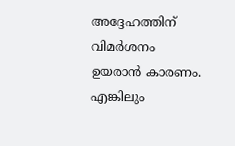അദ്ദേഹത്തിന് വിമർശനം ഉയരാൻ കാരണം. എങ്കിലും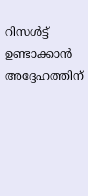റിസൾട്ട് ഉണ്ടാക്കാൻ അദ്ദേഹത്തിന്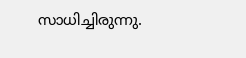സാധിച്ചിരുന്നു.